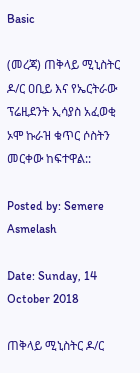Basic

(መረጃ) ጠቅላይ ሚኒስትር ዶ/ር ዐቢይ እና የኤርትራው ፕሬዚደንት ኢሳያስ አፈወቂ ኦሞ ኩራዝ ቁጥር ሶስትን መርቀው ከፍተዋል::

Posted by: Semere Asmelash

Date: Sunday, 14 October 2018

ጠቅላይ ሚኒስትር ዶ/ር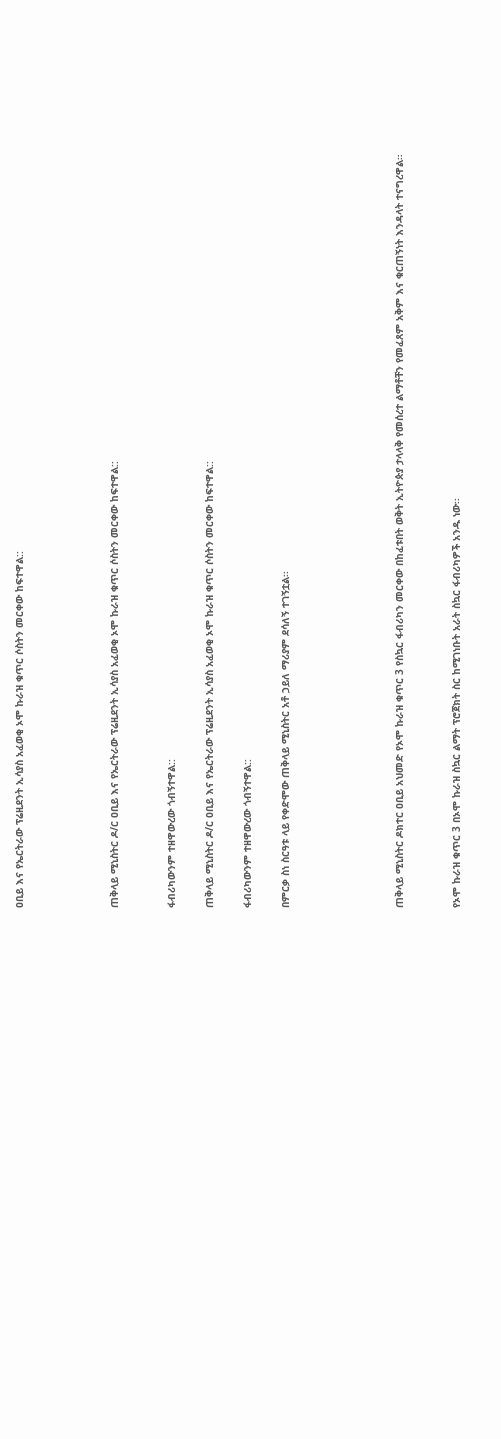ዐቢይ እና የኤርትራው ፕሬዚደንት ኢሳያስ አፈወቂ ኦሞ ኩራዝ ቁጥር ሶስትን መርቀው ከፍተዋል::




ጠቅላይ ሚኒስትር ዶ/ር ዐቢይ እና የኤርትራው ፕሬዚደንት ኢሳያስ አፈወቂ ኦሞ ኩራዝ ቁጥር ሶስትን መርቀው ከፍተዋል::


ፋብሪካውንም ተዘዋውረው ጎብኝተዋል::

ጠቅላይ ሚኒስትር ዶ/ር ዐቢይ እና የኤርትራው ፕሬዚደንት ኢሳያስ አፈወቂ ኦሞ ኩራዝ ቁጥር ሶስትን መርቀው ከፍተዋል::

ፋብሪካውንም ተዘዋውረው ጎብኝተዋል::

በምርቃ ስነ ስርዓቱ ላይ የቀድሞው ጠቅላይ ሚኒስትር አቶ ኃይለ ማሪያም ደሳለኝ ተገኝቷል፡፡





ጠቅላይ ሚኒስትር ዶክተር ዐቢይ አህመድ የኦሞ ኩራዝ ቁጥር 3 የስኳር ፋብሪካን መርቀው በከፈቱበት ወቅት ኢትዮጵያ ታላላቅ የመሰረተ ልማቶቸን የመፈጸም አቅም እና ቁርጠኝነት እንዳላት ተናግረዋል።


የኦሞ ኩራዝ ቁጥር 3 በኦሞ ኩራዝ ስኳር ልማት ፕሮጀክት ስር ከሚገነቡት አራት ስኳር ፋብሪካዎች አንዱ ነው፡፡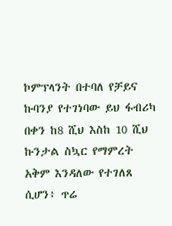ኮምፕላንት በተባለ የቻይና ኩባንያ የተገነባው ይህ ፋብሪካ በቀን ከ8 ሺህ እስከ 10 ሺህ ኩንታል ስኳር የማምረት አቅም እንዳለው የተገለጸ ሲሆን፥ ጥሬ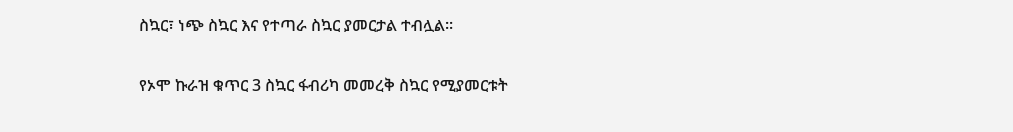ስኳር፣ ነጭ ስኳር እና የተጣራ ስኳር ያመርታል ተብሏል፡፡

የኦሞ ኩራዝ ቁጥር 3 ስኳር ፋብሪካ መመረቅ ስኳር የሚያመርቱት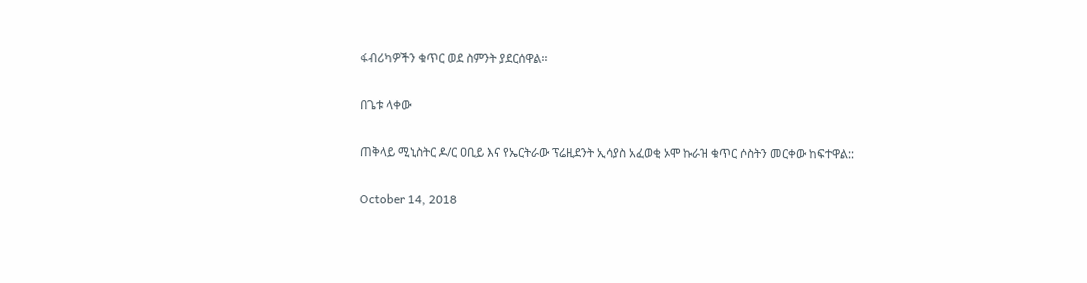ፋብሪካዎችን ቁጥር ወደ ስምንት ያደርሰዋል፡፡

በጌቱ ላቀው

ጠቅላይ ሚኒስትር ዶ/ር ዐቢይ እና የኤርትራው ፕሬዚደንት ኢሳያስ አፈወቂ ኦሞ ኩራዝ ቁጥር ሶስትን መርቀው ከፍተዋል::

October 14, 2018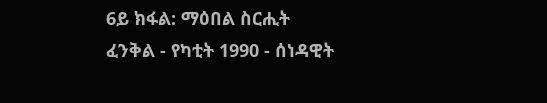6ይ ክፋል: ማዕበል ስርሒት ፈንቅል - የካቲት 1990 - ሰነዳዊት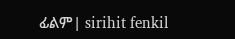ፊልም| sirihit fenkil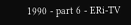1990 - part 6 - ERi-TV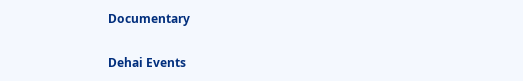Documentary

Dehai Events